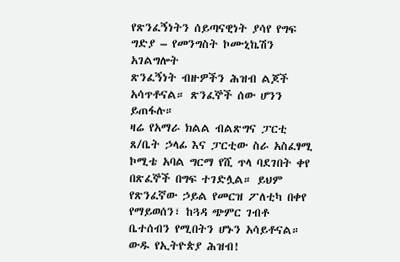የጽንፈኝነትን ሰይጣናዊነት ያሳየ የግፍ ግድያ – የመንግስት ኮሙኒኬሽን አገልግሎት
ጽንፈኝነት ብዙዎችን ሕዝብ ልጆች አሳጥቶናል። ጽንፈኞች ሰው ሆንን ይጠፋሉ።
ዛሬ የአማራ ክልል ብልጽግና ፓርቲ ጸ/ቤት ኃላፊ እና ፓርቲው ስራ አስፈፃሚ ኮሚቴ አባል ግርማ የሺ ጥላ ባደገበት ቀየ በጽፈኞች በግፍ ተገድሏል። ይህም የጽንፈኛው ኃይል የመርዝ ፖለቲካ በቀየ የማይወሰን፣ ከጓዳ ጭምር ገብቶ ቤተሰብን የሚበትን ሆኑን አሳይቶናል።
ውዱ የኢትዮጵያ ሕዝብ!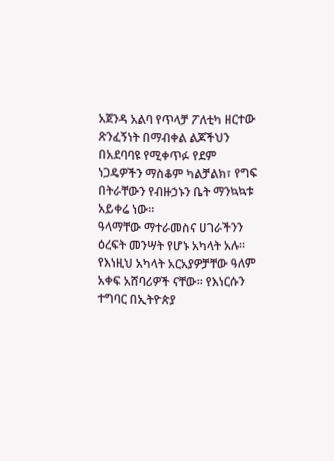አጀንዳ አልባ የጥላቻ ፖለቲካ ዘርተው ጽንፈኝነት በማብቀል ልጆችህን በአደባባዩ የሚቀጥፉ የደም ነጋዴዎችን ማስቆም ካልቻልክ፣ የግፍ በትራቸውን የብዙኃኑን ቤት ማንኳኳቱ አይቀሬ ነው።
ዓላማቸው ማተራመስና ሀገራችንን ዕረፍት መንሣት የሆኑ አካላት አሉ። የእነዚህ አካላት አርአያዎቻቸው ዓለም አቀፍ አሸባሪዎች ናቸው። የእነርሱን ተግባር በኢትዮጵያ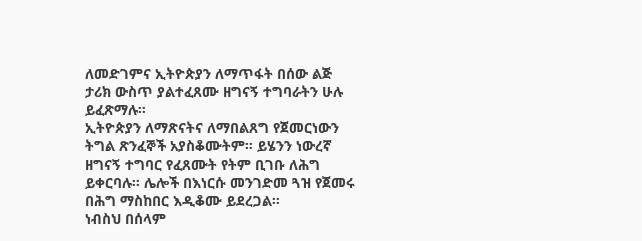ለመድገምና ኢትዮጵያን ለማጥፋት በሰው ልጅ ታሪክ ውስጥ ያልተፈጸሙ ዘግናኝ ተግባራትን ሁሉ ይፈጽማሉ።
ኢትዮጵያን ለማጽናትና ለማበልጸግ የጀመርነውን ትግል ጽንፈኞች አያስቆሙትም። ይሄንን ነውረኛ ዘግናኝ ተግባር የፈጸሙት የትም ቢገቡ ለሕግ ይቀርባሉ። ሌሎች በእነርሱ መንገድመ ጓዝ የጀመሩ በሕግ ማስከበር እዲቆሙ ይደረጋል።
ነብስህ በሰላም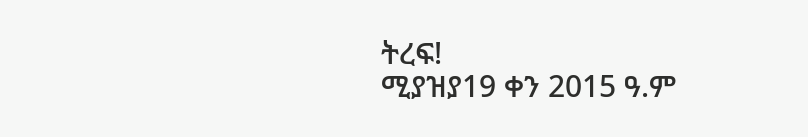ትረፍ!
ሚያዝያ19 ቀን 2015 ዓ.ም